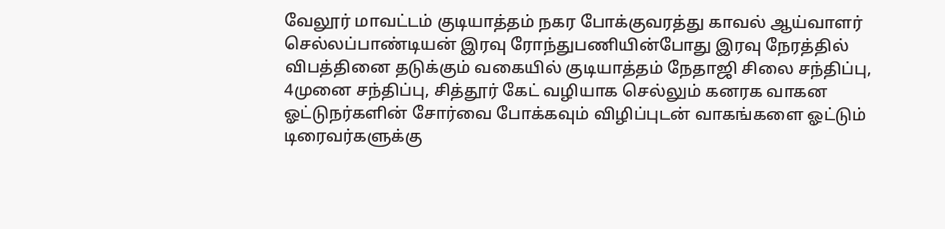வேலூர் மாவட்டம் குடியாத்தம் நகர போக்குவரத்து காவல் ஆய்வாளர்
செல்லப்பாண்டியன் இரவு ரோந்துபணியின்போது இரவு நேரத்தில் விபத்தினை தடுக்கும் வகையில் குடியாத்தம் நேதாஜி சிலை சந்திப்பு, 4முனை சந்திப்பு, சித்தூர் கேட் வழியாக செல்லும் கனரக வாகன ஓட்டுநர்களின் சோர்வை போக்கவும் விழிப்புடன் வாகங்களை ஓட்டும் டிரைவர்களுக்கு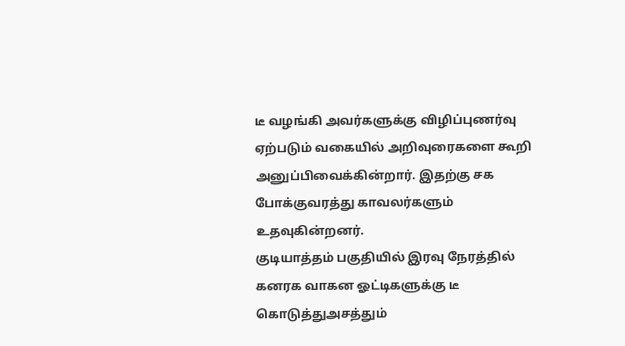டீ வழங்கி அவர்களுக்கு விழிப்புணர்வு ஏற்படும் வகையில் அறிவுரைகளை கூறி அனுப்பிவைக்கின்றார். இதற்கு சக போக்குவரத்து காவலர்களும் உதவுகின்றனர்.
குடியாத்தம் பகுதியில் இரவு நேரத்தில் கனரக வாகன ஓட்டிகளுக்கு டீ கொடுத்துஅசத்தும்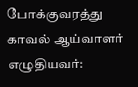போக்குவரத்து காவல் ஆய்வாளர்
எழுதியவர்: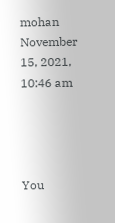mohan November 15, 2021, 10:46 am




You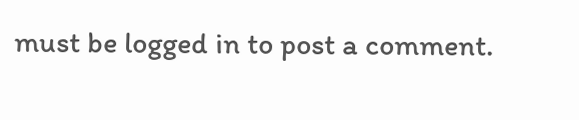must be logged in to post a comment.